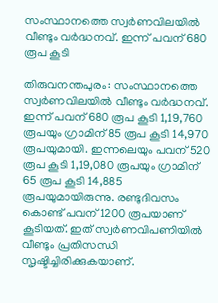സംസ്ഥാനത്തെ സ്വർണവിലയിൽ വീണ്ടും വർദ്ധനവ്. ഇന്ന് പവന് 680 രൂപ കൂടി

തിരുവനന്തപുരം: സംസ്ഥാനത്തെ സ്വർണവിലയിൽ വീണ്ടും വർദ്ധനവ്. ഇന്ന് പവന് 680 രൂപ കൂടി 1,19,760 രൂപയും ഗ്രാമിന് 85 രൂപ കൂടി 14,970 രൂപയുമായി. ഇന്നലെയും പവന് 520 രൂപ കൂടി 1,19,080 രൂപയും ഗ്രാമിന് 65 രൂപ കൂടി 14,885 രൂപയുമായിരുന്നു. രണ്ടുദിവസം കൊണ്ട് പവന് 1200 രൂപയാണ് കൂടിയത്. ഇത് സ്വർണവിപണിയിൽ വീണ്ടും പ്രതിസന്ധി സൃഷ്ടിച്ചിരിക്കുകയാണ്.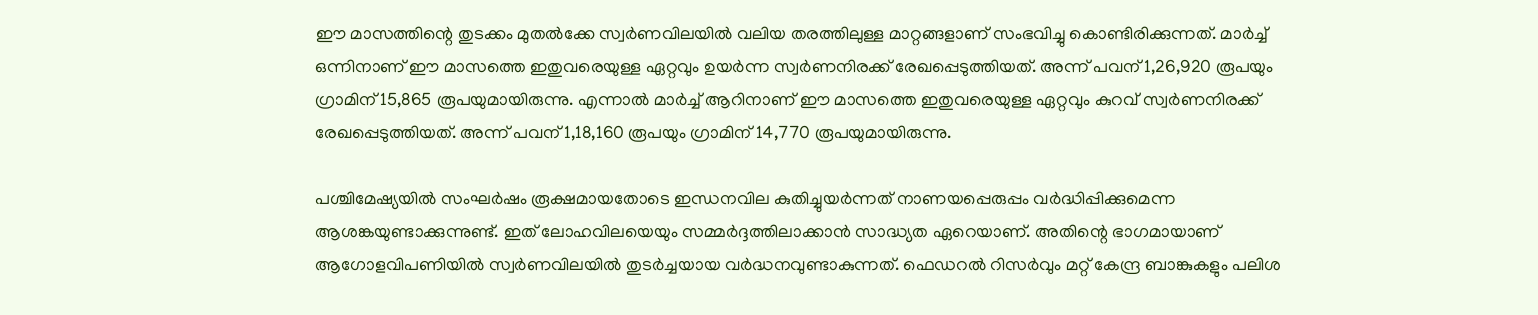ഈ മാസത്തിന്റെ തുടക്കം മുതൽക്കേ സ്വർണവിലയിൽ വലിയ തരത്തിലുള്ള മാറ്റങ്ങളാണ് സംഭവിച്ചു കൊണ്ടിരിക്കുന്നത്. മാർച്ച് ഒന്നിനാണ് ഈ മാസത്തെ ഇതുവരെയുള്ള ഏറ്റവും ഉയർന്ന സ്വർണനിരക്ക് രേഖപ്പെടുത്തിയത്. അന്ന് പവന് 1,26,920 രൂപയും ഗ്രാമിന് 15,865 രൂപയുമായിരുന്നു. എന്നാൽ മാർച്ച് ആറിനാണ് ഈ മാസത്തെ ഇതുവരെയുള്ള ഏറ്റവും കുറവ് സ്വർണനിരക്ക് രേഖപ്പെടുത്തിയത്. അന്ന് പവന് 1,18,160 രൂപയും ഗ്രാമിന് 14,770 രൂപയുമായിരുന്നു.

പശ്ചിമേഷ്യയിൽ സംഘർഷം രൂക്ഷമായതോടെ ഇന്ധനവില കുതിച്ചുയർന്നത് നാണയപ്പെരുപ്പം വർദ്ധിപ്പിക്കുമെന്ന ആശങ്കയുണ്ടാക്കുന്നുണ്ട്. ഇത് ലോഹവിലയെയും സമ്മർദ്ദത്തിലാക്കാൻ സാദ്ധ്യത ഏറെയാണ്. അതിന്റെ ഭാഗമായാണ് ആഗോളവിപണിയിൽ സ്വർണവിലയിൽ തുടർച്ചയായ വർദ്ധനവുണ്ടാകുന്നത്. ഫെഡറൽ റിസർവും മറ്റ് കേന്ദ്ര ബാങ്കുകളും പലിശ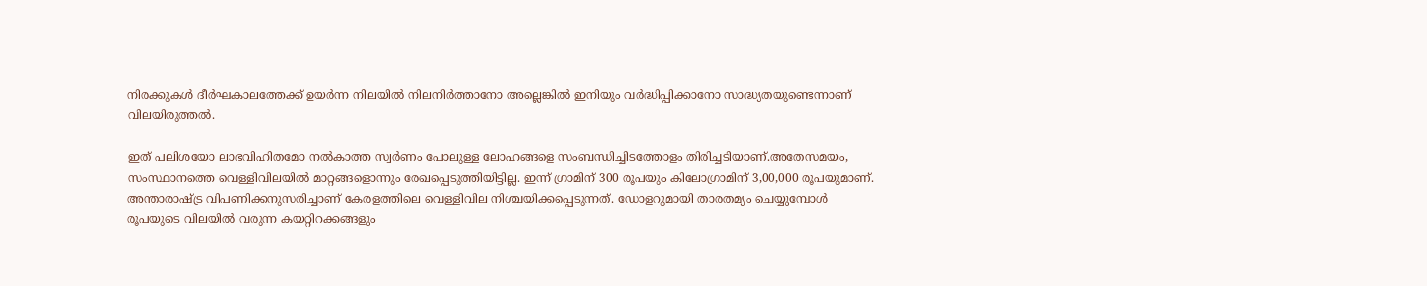നിരക്കുകൾ ദീർഘകാലത്തേക്ക് ഉയർന്ന നിലയിൽ നിലനിർത്താനോ അല്ലെങ്കിൽ ഇനിയും വർദ്ധിപ്പിക്കാനോ സാദ്ധ്യതയുണ്ടെന്നാണ് വിലയിരുത്തൽ.

ഇത് പലിശയോ ലാഭവിഹിതമോ നൽകാത്ത സ്വർണം പോലുള്ള ലോഹങ്ങളെ സംബന്ധിച്ചിടത്തോളം തിരിച്ചടിയാണ്.അതേസമയം, സംസ്ഥാനത്തെ വെള്ളിവിലയിൽ മാറ്റങ്ങളൊന്നും രേഖപ്പെടുത്തിയിട്ടില്ല. ഇന്ന് ഗ്രാമിന് 300 രൂപയും കിലോഗ്രാമിന് 3,00,000 രൂപയുമാണ്. അന്താരാഷ്ട്ര വിപണിക്കനുസരിച്ചാണ് കേരളത്തിലെ വെള്ളിവില നിശ്ചയിക്കപ്പെടുന്നത്. ഡോളറുമായി താരതമ്യം ചെയ്യുമ്പോൾ രൂപയുടെ വിലയിൽ വരുന്ന കയറ്റിറക്കങ്ങളും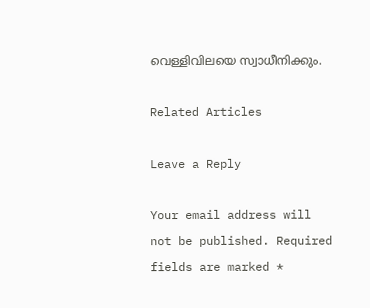വെള്ളിവിലയെ സ്വാധീനിക്കും.

Related Articles

Leave a Reply

Your email address will not be published. Required fields are marked *